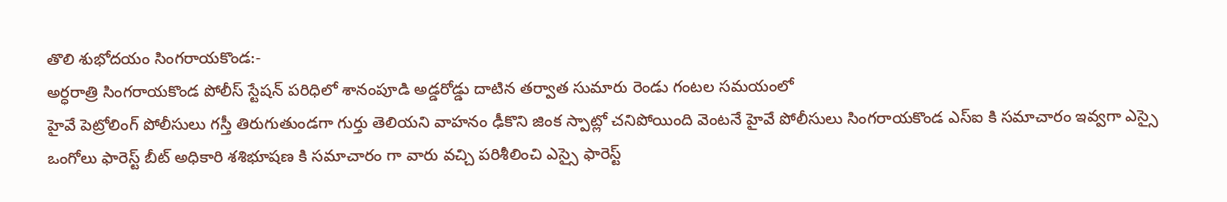తొలి శుభోదయం సింగరాయకొండ:-
అర్ధరాత్రి సింగరాయకొండ పోలీస్ స్టేషన్ పరిధిలో శానంపూడి అడ్డరోడ్డు దాటిన తర్వాత సుమారు రెండు గంటల సమయంలో
హైవే పెట్రోలింగ్ పోలీసులు గస్తీ తిరుగుతుండగా గుర్తు తెలియని వాహనం ఢీకొని జింక స్పాట్లో చనిపోయింది వెంటనే హైవే పోలీసులు సింగరాయకొండ ఎస్ఐ కి సమాచారం ఇవ్వగా ఎస్సై ఒంగోలు ఫారెస్ట్ బీట్ అధికారి శశిభూషణ కి సమాచారం గా వారు వచ్చి పరిశీలించి ఎస్సై ఫారెస్ట్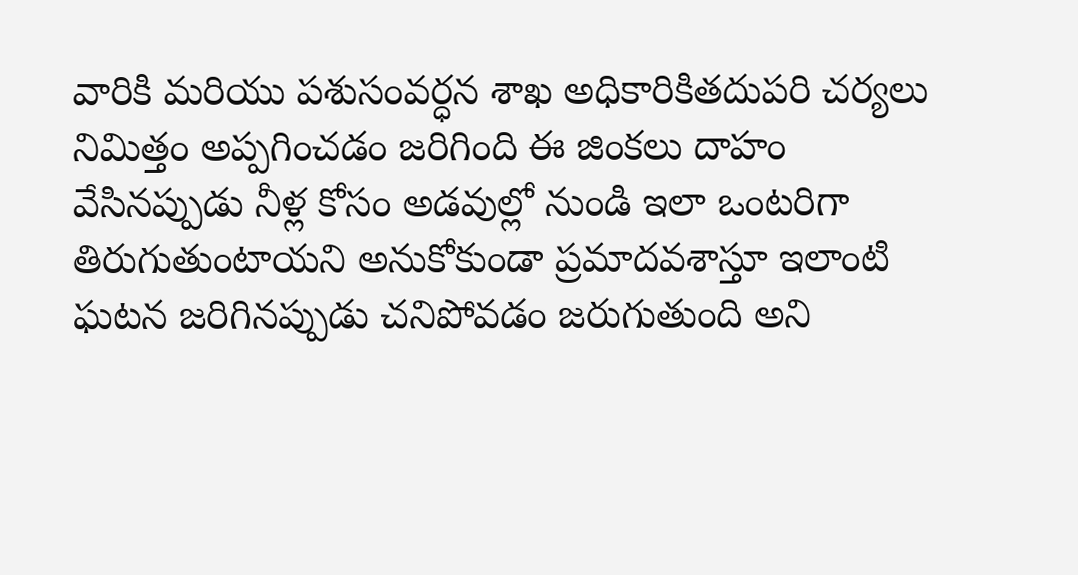వారికి మరియు పశుసంవర్ధన శాఖ అధికారికితదుపరి చర్యలు నిమిత్తం అప్పగించడం జరిగింది ఈ జింకలు దాహం వేసినప్పుడు నీళ్ల కోసం అడవుల్లో నుండి ఇలా ఒంటరిగా తిరుగుతుంటాయని అనుకోకుండా ప్రమాదవశాస్తూ ఇలాంటి ఘటన జరిగినప్పుడు చనిపోవడం జరుగుతుంది అని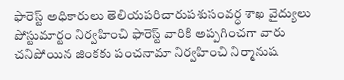ఫారెస్ట్ అధికారులు తెలియపరిచారుపశుసంవర్ధ శాఖ వైద్యులు పోస్టుమార్టం నిర్వహించి ఫారెస్ట్ వారికి అప్పగించగా వారు చనిపోయిన జింకకు పంచనామా నిర్వహించి నిర్మానుష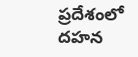ప్రదేశంలో దహన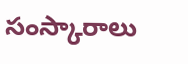సంస్కారాలు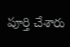పూర్తి చేశారు